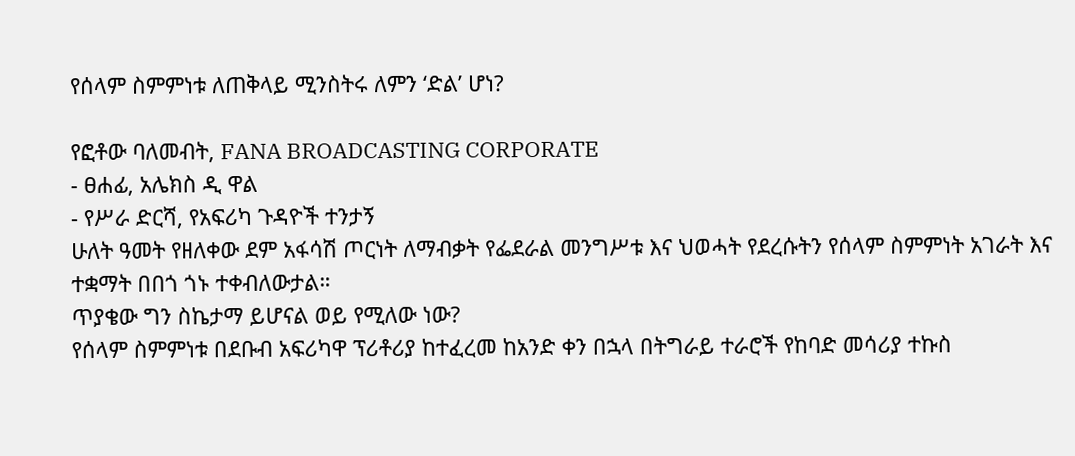የሰላም ስምምነቱ ለጠቅላይ ሚንስትሩ ለምን ‘ድል’ ሆነ?

የፎቶው ባለመብት, FANA BROADCASTING CORPORATE
- ፀሐፊ, አሌክስ ዲ ዋል
- የሥራ ድርሻ, የአፍሪካ ጉዳዮች ተንታኝ
ሁለት ዓመት የዘለቀው ደም አፋሳሽ ጦርነት ለማብቃት የፌደራል መንግሥቱ እና ህወሓት የደረሱትን የሰላም ስምምነት አገራት እና ተቋማት በበጎ ጎኑ ተቀብለውታል።
ጥያቄው ግን ስኬታማ ይሆናል ወይ የሚለው ነው?
የሰላም ስምምነቱ በደቡብ አፍሪካዋ ፕሪቶሪያ ከተፈረመ ከአንድ ቀን በኋላ በትግራይ ተራሮች የከባድ መሳሪያ ተኩስ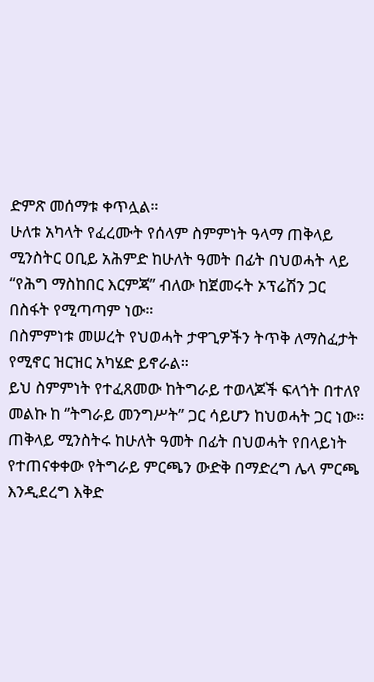ድምጽ መሰማቱ ቀጥሏል።
ሁለቱ አካላት የፈረሙት የሰላም ስምምነት ዓላማ ጠቅላይ ሚንስትር ዐቢይ አሕምድ ከሁለት ዓመት በፊት በህወሓት ላይ “የሕግ ማስከበር እርምጃ” ብለው ከጀመሩት ኦፕሬሽን ጋር በስፋት የሚጣጣም ነው።
በስምምነቱ መሠረት የህወሓት ታዋጊዎችን ትጥቅ ለማስፈታት የሚኖር ዝርዝር አካሄድ ይኖራል።
ይህ ስምምነት የተፈጸመው ከትግራይ ተወላጆች ፍላጎት በተለየ መልኩ ከ ‘’ትግራይ መንግሥት” ጋር ሳይሆን ከህወሓት ጋር ነው።
ጠቅላይ ሚንስትሩ ከሁለት ዓመት በፊት በህወሓት የበላይነት የተጠናቀቀው የትግራይ ምርጫን ውድቅ በማድረግ ሌላ ምርጫ እንዲደረግ እቅድ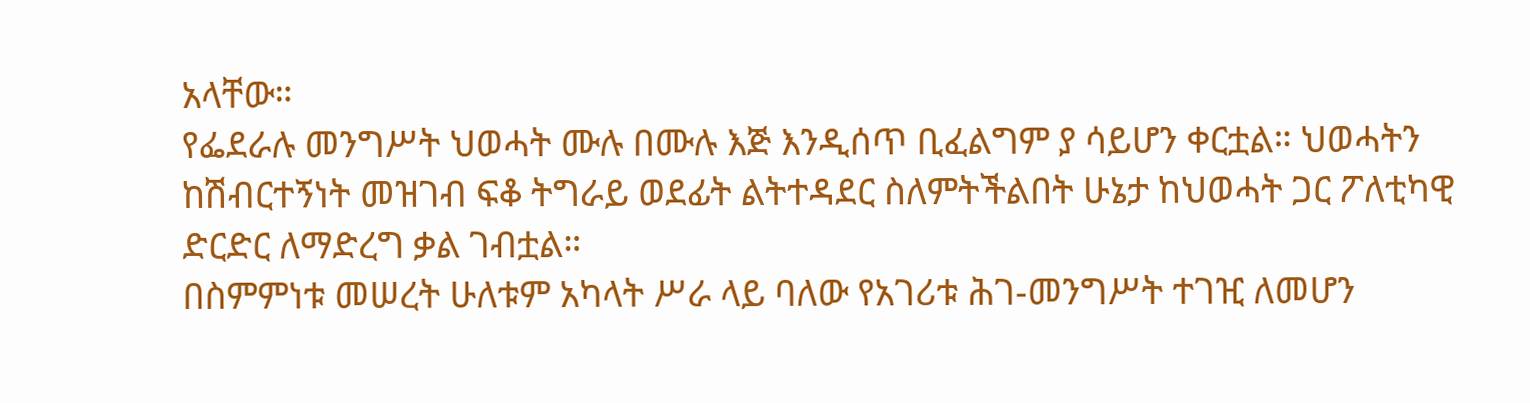አላቸው።
የፌደራሉ መንግሥት ህወሓት ሙሉ በሙሉ እጅ እንዲሰጥ ቢፈልግም ያ ሳይሆን ቀርቷል። ህወሓትን ከሽብርተኝነት መዝገብ ፍቆ ትግራይ ወደፊት ልትተዳደር ስለምትችልበት ሁኔታ ከህወሓት ጋር ፖለቲካዊ ድርድር ለማድረግ ቃል ገብቷል።
በስምምነቱ መሠረት ሁለቱም አካላት ሥራ ላይ ባለው የአገሪቱ ሕገ-መንግሥት ተገዢ ለመሆን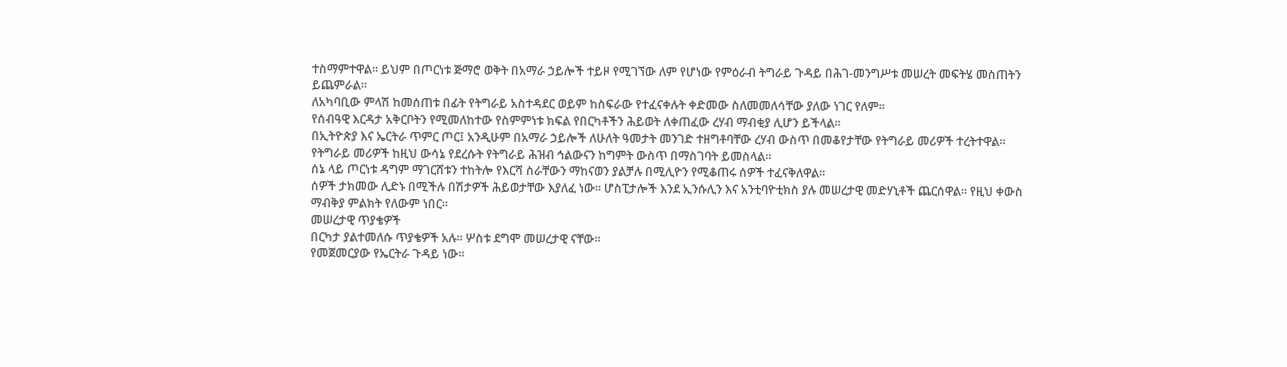ተስማምተዋል። ይህም በጦርነቱ ጅማሮ ወቅት በአማራ ኃይሎች ተይዞ የሚገኘው ለም የሆነው የምዕራብ ትግራይ ጉዳይ በሕገ-መንግሥቱ መሠረት መፍትሄ መስጠትን ይጨምራል።
ለአካባቢው ምላሽ ከመሰጠቱ በፊት የትግራይ አስተዳደር ወይም ከስፍራው የተፈናቀሉት ቀድመው ስለመመለሳቸው ያለው ነገር የለም።
የሰብዓዊ እርዳታ አቅርቦትን የሚመለከተው የስምምነቱ ክፍል የበርካቶችን ሕይወት ለቀጠፈው ረሃብ ማብቂያ ሊሆን ይችላል።
በኢትዮጵያ እና ኤርትራ ጥምር ጦር፤ አንዲሁም በአማራ ኃይሎች ለሁለት ዓመታት መንገድ ተዘግቶባቸው ረሃብ ውስጥ በመቆየታቸው የትግራይ መሪዎች ተረትተዋል።
የትግራይ መሪዎች ከዚህ ውሳኔ የደረሱት የትግራይ ሕዝብ ኅልውናን ከግምት ውስጥ በማስገባት ይመስላል።
ሰኔ ላይ ጦርነቱ ዳግም ማገርሸቱን ተከትሎ የእርሻ ስራቸውን ማከናወን ያልቻሉ በሚሊዮን የሚቆጠሩ ሰዎች ተፈናቅለዋል።
ሰዎች ታክመው ሊድኑ በሚችሉ በሽታዎች ሕይወታቸው እያለፈ ነው። ሆስፒታሎች እንደ ኢንሱሊን እና አንቲባዮቲክስ ያሉ መሠረታዊ መድሃኒቶች ጨርሰዋል። የዚህ ቀውስ ማብቅያ ምልክት የለውም ነበር።
መሠረታዊ ጥያቄዎች
በርካታ ያልተመለሱ ጥያቄዎች አሉ። ሦስቱ ደግሞ መሠረታዊ ናቸው።
የመጀመርያው የኤርትራ ጉዳይ ነው።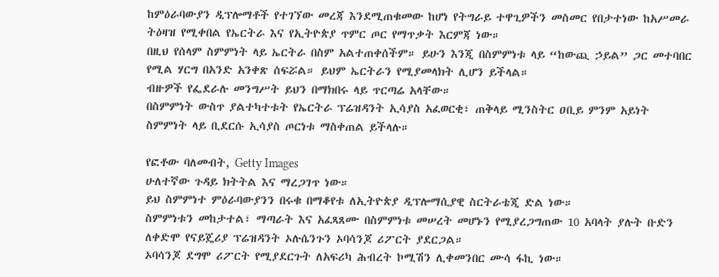ከምዕራባውያን ዲፕሎማቶች የተገኘው መረጃ እንደሚጠቁመው ከሆነ የትግራይ ተዋጊዎችን መስመር የበታተነው ከአሥመራ ትዕዛዝ የሚቀበል የኤርትራ እና የኢትዮጵያ ጥምር ጦር የማጥቃት እርምጃ ነው።
በዚህ የሰላም ስምምነት ላይ ኤርትራ በስም አልተጠቀሰችም። ይሁን እንጂ በስምምነቱ ላይ “ከውጪ ኃይል” ጋር መተባበር የሚል ሃርግ በአንድ አንቀጽ ሰፍሯል። ይህም ኤርትራን የሚያመላክት ሊሆን ይችላል።
ብዙዎች የፌደራሉ መንግሥት ይህን በማክበሩ ላይ ጥርጣሬ አላቸው።
በስምምነት ውስጥ ያልተካተቱት የኤርትራ ፕሬዝዳንት ኢሳያስ አፈወርቂ፣ ጠቅላይ ሚንስትር ዐቢይ ምንም አይነት ስምምነት ላይ ቢደርሱ ኢሳያስ ጦርነቱ ማስቀጠል ይችላሉ።

የፎቶው ባለመብት, Getty Images
ሁለተኛው ጉዳይ ክትትል እና ማረጋገጥ ነው።
ይህ ስምምነተ ምዕራባውያንን በሩቁ በማቆየቱ ለኢትዮጵያ ዲፕሎማሲያዊ ስርትራቴጂ ድል ነው።
ስምምነቱን መከታተል፣ ማጣራት እና አፈጻጸሙ በስምምነቱ መሠረት መሆኑን የሚያረጋግጠው 10 አባላት ያሉት ቡድን ለቀድሞ የናይጄሪያ ፕሬዝዳንት ኦሉሴንጉን ኦባሳንጆ ሪፖርት ያደርጋል።
ኦባሳንጆ ደግሞ ሪፖርት የሚያደርጉት ለአፍሪካ ሕብረት ኮሚሽን ሊቀመንበር ሙሳ ፋኪ ነው።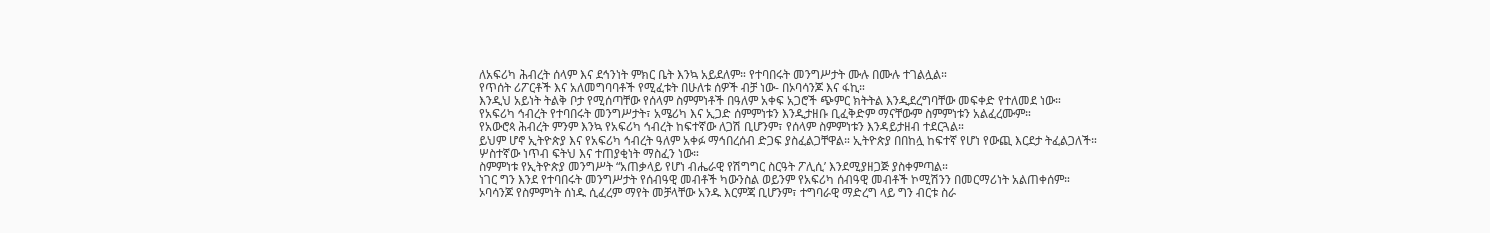ለአፍሪካ ሕብረት ሰላም እና ደኅንነት ምክር ቤት እንኳ አይደለም። የተባበሩት መንግሥታት ሙሉ በሙሉ ተገልሏል።
የጥሰት ሪፖርቶች እና አለመግባባቶች የሚፈቱት በሁለቱ ሰዎች ብቻ ነው- በኦባሳንጆ እና ፋኪ።
እንዲህ አይነት ትልቅ ቦታ የሚሰጣቸው የሰላም ስምምነቶች በዓለም አቀፍ አጋሮች ጭምር ክትትል እንዲደረግባቸው መፍቀድ የተለመደ ነው።
የአፍሪካ ኅብረት የተባበሩት መንግሥታት፣ አሜሪካ እና ኢጋድ ሰምምነቱን እንዲታዘቡ ቢፈቅድም ማናቸውም ስምምነቱን አልፈረሙም።
የአውሮጳ ሕብረት ምንም እንኳ የአፍሪካ ኅብረት ከፍተኛው ለጋሽ ቢሆንም፣ የሰላም ስምምነቱን እንዳይታዘብ ተደርጓል።
ይህም ሆኖ ኢትዮጵያ እና የአፍሪካ ኅብረት ዓለም አቀፉ ማኅበረሰብ ድጋፍ ያስፈልጋቸዋል። ኢትዮጵያ በበከሏ ከፍተኛ የሆነ የውጪ እርደታ ትፈልጋለች።
ሦስተኛው ነጥብ ፍትህ እና ተጠያቂነት ማስፈን ነው።
ስምምነቱ የኢትዮጵያ መንግሥት “አጠቃላይ የሆነ ብሔራዊ የሽግግር ስርዓት ፖሊሲ’ እንደሚያዘጋጅ ያስቀምጣል።
ነገር ግን እንደ የተባበሩት መንግሥታት የሰብዓዊ መብቶች ካውንስል ወይንም የአፍሪካ ሰብዓዊ መብቶች ኮሚሽንን በመርማሪነት አልጠቀሰም።
ኦባሳንጆ የስምምነት ሰነዱ ሲፈረም ማየት መቻላቸው አንዱ እርምጃ ቢሆንም፣ ተግባራዊ ማድረግ ላይ ግን ብርቱ ስራ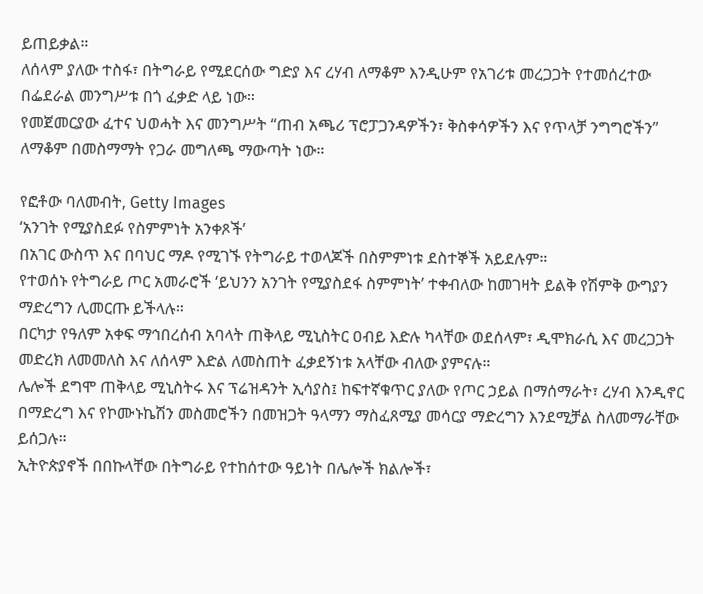ይጠይቃል።
ለሰላም ያለው ተስፋ፣ በትግራይ የሚደርሰው ግድያ እና ረሃብ ለማቆም እንዲሁም የአገሪቱ መረጋጋት የተመሰረተው በፌደራል መንግሥቱ በጎ ፈቃድ ላይ ነው።
የመጀመርያው ፈተና ህወሓት እና መንግሥት “ጠብ አጫሪ ፕሮፓጋንዳዎችን፣ ቅስቀሳዎችን እና የጥላቻ ንግግሮችን” ለማቆም በመስማማት የጋራ መግለጫ ማውጣት ነው።

የፎቶው ባለመብት, Getty Images
‘አንገት የሚያስደፉ የስምምነት አንቀጾች’
በአገር ውስጥ እና በባህር ማዶ የሚገኙ የትግራይ ተወላጆች በስምምነቱ ደስተኞች አይደሉም።
የተወሰኑ የትግራይ ጦር አመራሮች ‘ይህንን አንገት የሚያስደፋ ስምምነት’ ተቀብለው ከመገዛት ይልቅ የሽምቅ ውግያን ማድረግን ሊመርጡ ይችላሉ።
በርካታ የዓለም አቀፍ ማኅበረሰብ አባላት ጠቅላይ ሚኒስትር ዐብይ እድሉ ካላቸው ወደሰላም፣ ዲሞክራሲ እና መረጋጋት መድረክ ለመመለስ እና ለሰላም እድል ለመስጠት ፈቃደኝነቱ አላቸው ብለው ያምናሉ።
ሌሎች ደግሞ ጠቅላይ ሚኒስትሩ እና ፕሬዝዳንት ኢሳያስ፤ ከፍተኛቁጥር ያለው የጦር ኃይል በማሰማራት፣ ረሃብ እንዲኖር በማድረግ እና የኮሙኑኬሽን መስመሮችን በመዝጋት ዓላማን ማስፈጸሚያ መሳርያ ማድረግን እንደሚቻል ስለመማራቸው ይሰጋሉ።
ኢትዮጵያኖች በበኩላቸው በትግራይ የተከሰተው ዓይነት በሌሎች ክልሎች፣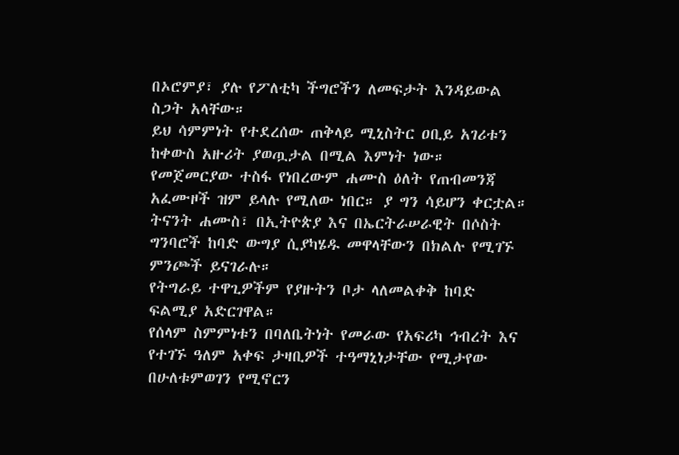በኦሮምያ፣ ያሉ የፖለቲካ ችግሮችን ለመፍታት እንዳይውል ስጋት አላቸው።
ይህ ሳምምነት የተደረሰው ጠቅላይ ሚኒስትር ዐቢይ አገሪቱን ከቀውስ አዙሪት ያወጧታል በሚል እምነት ነው።
የመጀመርያው ተስፋ የነበረውም ሐሙስ ዕለት የጠብመንጃ አፈሙዞች ዝም ይላሉ የሚለው ነበር። ያ ግን ሳይሆን ቀርቷል።
ትናንት ሐሙስ፣ በኢትዮጵያ እና በኤርትራሠራዊት በሶስት ግንባሮች ከባድ ውግያ ሲያካሄዱ መዋላቸውን በክልሉ የሚገኙ ምንጮች ይናገራሉ።
የትግራይ ተዋጊዎችም የያዙትን ቦታ ላለመልቀቅ ከባድ ፍልሚያ አድርገዋል።
የሰላም ስምምነቱን በባለቤትነት የመራው የአፍሪካ ኅብረት እና የተገኙ ዓለም አቀፍ ታዛቢዎች ተዓማኒነታቸው የሚታየው በሁለቱምወገን የሚኖርን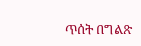ጥሰት በግልጽ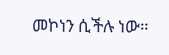መኮነን ሲችሉ ነው።